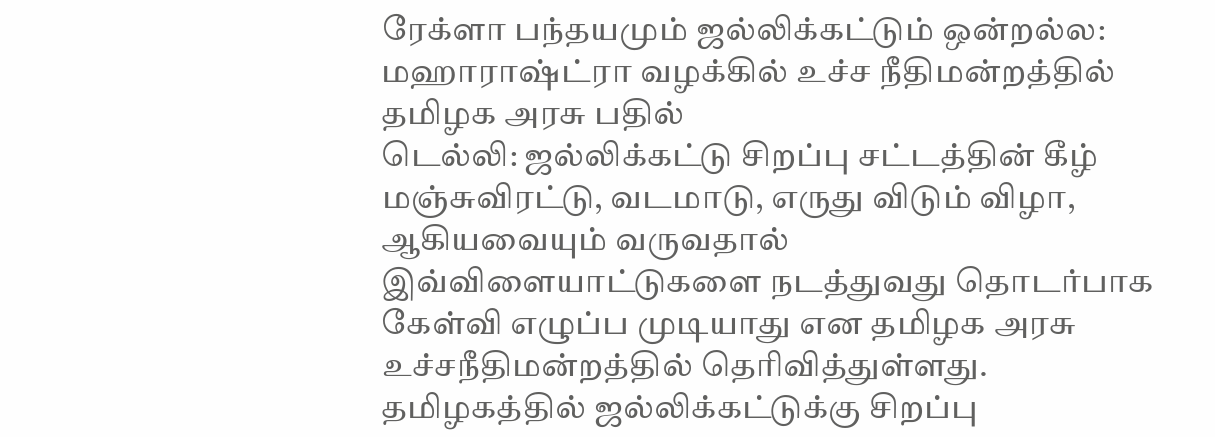ரேக்ளா பந்தயமும் ஜல்லிக்கட்டும் ஒன்றல்ல: மஹாராஷ்ட்ரா வழக்கில் உச்ச நீதிமன்றத்தில் தமிழக அரசு பதில்
டெல்லி: ஜல்லிக்கட்டு சிறப்பு சட்டத்தின் கீழ் மஞ்சுவிரட்டு, வடமாடு, எருது விடும் விழா, ஆகியவையும் வருவதால் இவ்விளையாட்டுகளை நடத்துவது தொடர்பாக கேள்வி எழுப்ப முடியாது என தமிழக அரசு உச்சநீதிமன்றத்தில் தெரிவித்துள்ளது.
தமிழகத்தில் ஜல்லிக்கட்டுக்கு சிறப்பு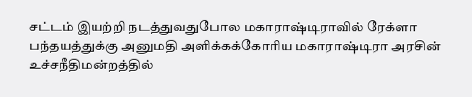சட்டம் இயற்றி நடத்துவதுபோல மகாராஷ்டிராவில் ரேக்ளா பந்தயத்துக்கு அனுமதி அளிக்கக்கோரிய மகாராஷ்டிரா அரசின் உச்சநீதிமன்றத்தில்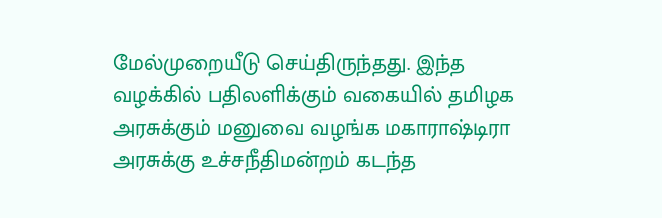மேல்முறையீடு செய்திருந்தது. இந்த வழக்கில் பதிலளிக்கும் வகையில் தமிழக அரசுக்கும் மனுவை வழங்க மகாராஷ்டிரா அரசுக்கு உச்சநீதிமன்றம் கடந்த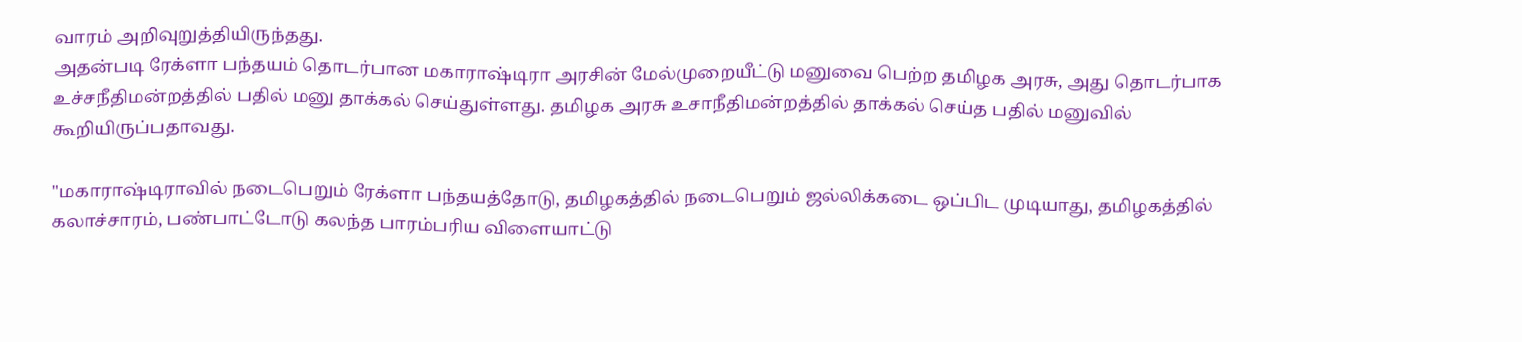வாரம் அறிவுறுத்தியிருந்தது.
அதன்படி ரேக்ளா பந்தயம் தொடர்பான மகாராஷ்டிரா அரசின் மேல்முறையீட்டு மனுவை பெற்ற தமிழக அரசு, அது தொடர்பாக உச்சநீதிமன்றத்தில் பதில் மனு தாக்கல் செய்துள்ளது. தமிழக அரசு உசாநீதிமன்றத்தில் தாக்கல் செய்த பதில் மனுவில் கூறியிருப்பதாவது.

"மகாராஷ்டிராவில் நடைபெறும் ரேக்ளா பந்தயத்தோடு, தமிழகத்தில் நடைபெறும் ஜல்லிக்கடை ஒப்பிட முடியாது, தமிழகத்தில் கலாச்சாரம், பண்பாட்டோடு கலந்த பாரம்பரிய விளையாட்டு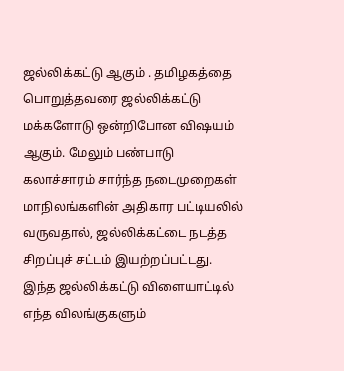ஜல்லிக்கட்டு ஆகும் . தமிழகத்தை பொறுத்தவரை ஜல்லிக்கட்டு மக்களோடு ஒன்றிபோன விஷயம் ஆகும். மேலும் பண்பாடு கலாச்சாரம் சார்ந்த நடைமுறைகள் மாநிலங்களின் அதிகார பட்டியலில் வருவதால், ஜல்லிக்கட்டை நடத்த சிறப்புச் சட்டம் இயற்றப்பட்டது.
இந்த ஜல்லிக்கட்டு விளையாட்டில் எந்த விலங்குகளும்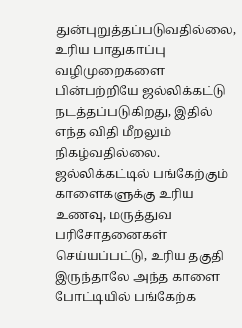துன்புறுத்தப்படுவதில்லை, உரிய பாதுகாப்பு வழிமுறைகளை பின்பற்றியே ஜல்லிக்கட்டு நடத்தப்படுகிறது, இதில் எந்த விதி மீறலும் நிகழ்வதில்லை. ஜல்லிக்கட்டில் பங்கேற்கும் காளைகளுக்கு உரிய உணவு, மருத்துவ பரிசோதனைகள் செய்யப்பட்டு, உரிய தகுதி இருந்தாலே அந்த காளை போட்டியில் பங்கேற்க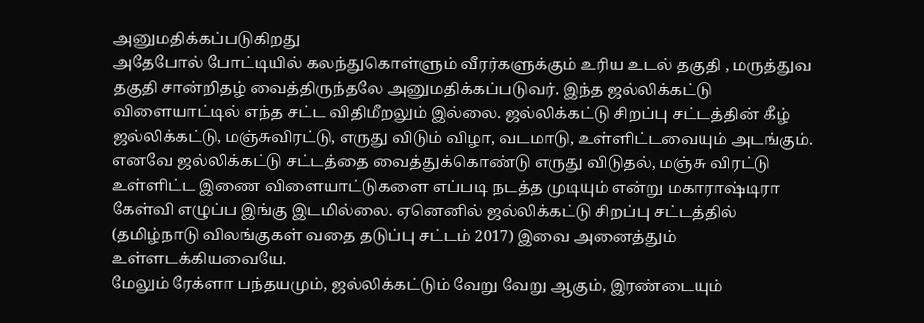அனுமதிக்கப்படுகிறது
அதேபோல் போட்டியில் கலந்துகொள்ளும் வீரர்களுக்கும் உரிய உடல் தகுதி , மருத்துவ தகுதி சான்றிதழ் வைத்திருந்தலே அனுமதிக்கப்படுவர். இந்த ஜல்லிக்கட்டு விளையாட்டில் எந்த சட்ட விதிமீறலும் இல்லை. ஜல்லிக்கட்டு சிறப்பு சட்டத்தின் கீழ் ஜல்லிக்கட்டு, மஞ்சுவிரட்டு, எருது விடும் விழா, வடமாடு, உள்ளிட்டவையும் அடங்கும்.
எனவே ஜல்லிக்கட்டு சட்டத்தை வைத்துக்கொண்டு எருது விடுதல், மஞ்சு விரட்டு உள்ளிட்ட இணை விளையாட்டுகளை எப்படி நடத்த முடியும் என்று மகாராஷ்டிரா கேள்வி எழுப்ப இங்கு இடமில்லை. ஏனெனில் ஜல்லிக்கட்டு சிறப்பு சட்டத்தில் (தமிழ்நாடு விலங்குகள் வதை தடுப்பு சட்டம் 2017) இவை அனைத்தும் உள்ளடக்கியவையே.
மேலும் ரேக்ளா பந்தயமும், ஜல்லிக்கட்டும் வேறு வேறு ஆகும், இரண்டையும்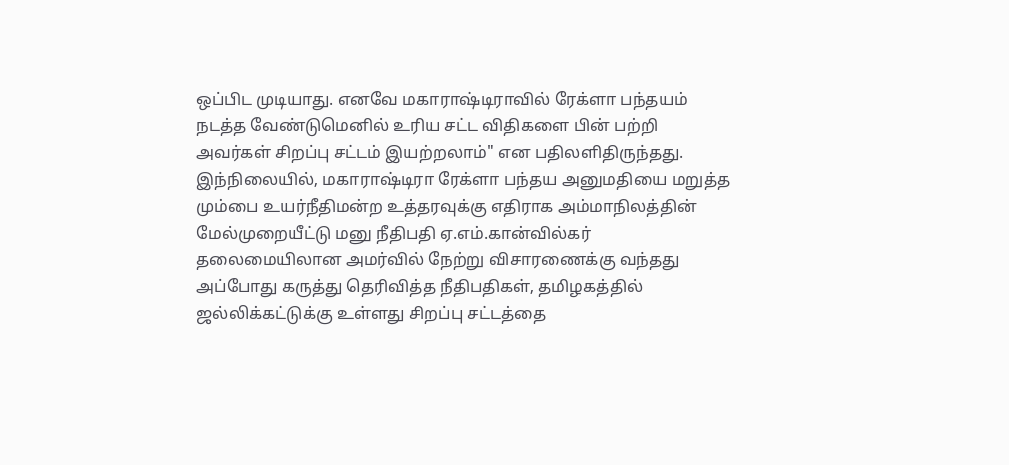ஒப்பிட முடியாது. எனவே மகாராஷ்டிராவில் ரேக்ளா பந்தயம் நடத்த வேண்டுமெனில் உரிய சட்ட விதிகளை பின் பற்றி அவர்கள் சிறப்பு சட்டம் இயற்றலாம்" என பதிலளிதிருந்தது.
இந்நிலையில், மகாராஷ்டிரா ரேக்ளா பந்தய அனுமதியை மறுத்த மும்பை உயர்நீதிமன்ற உத்தரவுக்கு எதிராக அம்மாநிலத்தின் மேல்முறையீட்டு மனு நீதிபதி ஏ.எம்.கான்வில்கர் தலைமையிலான அமர்வில் நேற்று விசாரணைக்கு வந்தது
அப்போது கருத்து தெரிவித்த நீதிபதிகள், தமிழகத்தில் ஜல்லிக்கட்டுக்கு உள்ளது சிறப்பு சட்டத்தை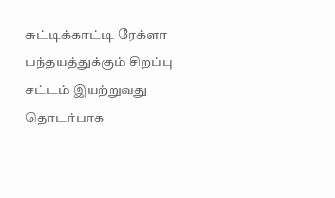சுட்டிக்காட்டி ரேக்ளா பந்தயத்துக்கும் சிறப்பு சட்டம் இயற்றுவது தொடர்பாக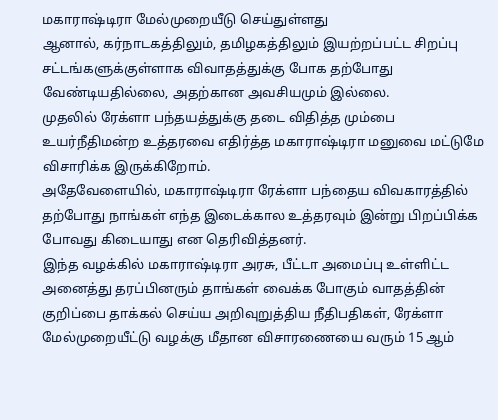மகாராஷ்டிரா மேல்முறையீடு செய்துள்ளது
ஆனால், கர்நாடகத்திலும், தமிழகத்திலும் இயற்றப்பட்ட சிறப்பு சட்டங்களுக்குள்ளாக விவாதத்துக்கு போக தற்போது வேண்டியதில்லை, அதற்கான அவசியமும் இல்லை.
முதலில் ரேக்ளா பந்தயத்துக்கு தடை விதித்த மும்பை உயர்நீதிமன்ற உத்தரவை எதிர்த்த மகாராஷ்டிரா மனுவை மட்டுமே விசாரிக்க இருக்கிறோம்.
அதேவேளையில், மகாராஷ்டிரா ரேக்ளா பந்தைய விவகாரத்தில் தற்போது நாங்கள் எந்த இடைக்கால உத்தரவும் இன்று பிறப்பிக்க போவது கிடையாது என தெரிவித்தனர்.
இந்த வழக்கில் மகாராஷ்டிரா அரசு, பீட்டா அமைப்பு உள்ளிட்ட அனைத்து தரப்பினரும் தாங்கள் வைக்க போகும் வாதத்தின் குறிப்பை தாக்கல் செய்ய அறிவுறுத்திய நீதிபதிகள், ரேக்ளா மேல்முறையீட்டு வழக்கு மீதான விசாரணையை வரும் 15 ஆம்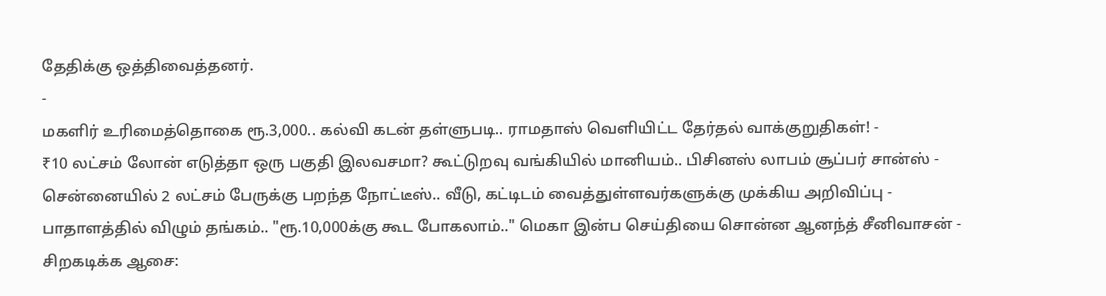தேதிக்கு ஒத்திவைத்தனர்.
-
மகளிர் உரிமைத்தொகை ரூ.3,000.. கல்வி கடன் தள்ளுபடி.. ராமதாஸ் வெளியிட்ட தேர்தல் வாக்குறுதிகள்! -
₹10 லட்சம் லோன் எடுத்தா ஒரு பகுதி இலவசமா? கூட்டுறவு வங்கியில் மானியம்.. பிசினஸ் லாபம் சூப்பர் சான்ஸ் -
சென்னையில் 2 லட்சம் பேருக்கு பறந்த நோட்டீஸ்.. வீடு, கட்டிடம் வைத்துள்ளவர்களுக்கு முக்கிய அறிவிப்பு -
பாதாளத்தில் விழும் தங்கம்.. "ரூ.10,000க்கு கூட போகலாம்.." மெகா இன்ப செய்தியை சொன்ன ஆனந்த் சீனிவாசன் -
சிறகடிக்க ஆசை: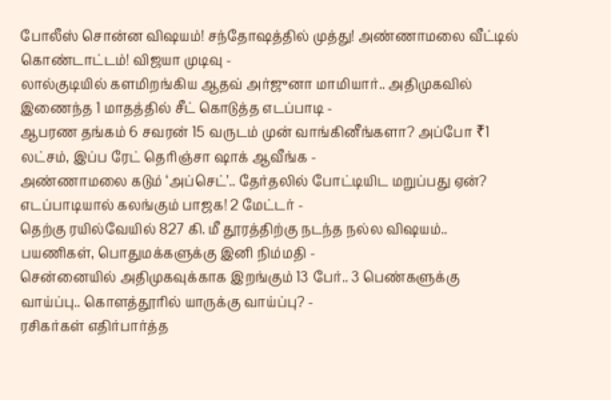போலீஸ் சொன்ன விஷயம்! சந்தோஷத்தில் முத்து! அண்ணாமலை வீட்டில் கொண்டாட்டம்! விஜயா முடிவு -
லால்குடியில் களமிறங்கிய ஆதவ் அர்ஜுனா மாமியார்.. அதிமுகவில் இணைந்த 1 மாதத்தில் சீட் கொடுத்த எடப்பாடி -
ஆபரண தங்கம் 6 சவரன் 15 வருடம் முன் வாங்கினீங்களா? அப்போ ₹1 லட்சம், இப்ப ரேட் தெரிஞ்சா ஷாக் ஆவீங்க -
அண்ணாமலை கடும் ‘அப்செட்’.. தேர்தலில் போட்டியிட மறுப்பது ஏன்? எடப்பாடியால் கலங்கும் பாஜக! 2 மேட்டர் -
தெற்கு ரயில்வேயில் 827 கி. மீ தூரத்திற்கு நடந்த நல்ல விஷயம்.. பயணிகள், பொதுமக்களுக்கு இனி நிம்மதி -
சென்னையில் அதிமுகவுக்காக இறங்கும் 13 பேர்.. 3 பெண்களுக்கு வாய்ப்பு.. கொளத்தூரில் யாருக்கு வாய்ப்பு? -
ரசிகர்கள் எதிர்பார்த்த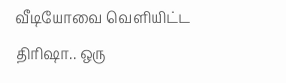வீடியோவை வெளியிட்ட திரிஷா.. ஒரு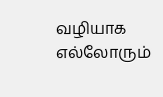வழியாக எல்லோரும்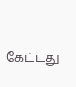கேட்டது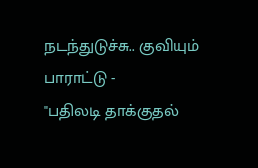நடந்துடுச்சு.. குவியும் பாராட்டு -
"பதிலடி தாக்குதல்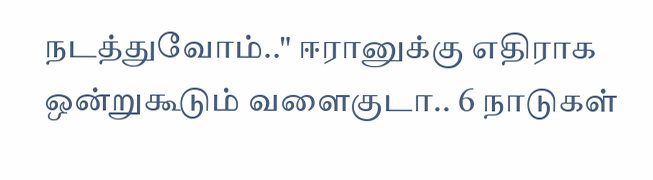நடத்துவோம்.." ஈரானுக்கு எதிராக ஒன்றுகூடும் வளைகுடா.. 6 நாடுகள்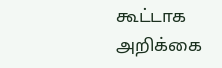கூட்டாக அறிக்கை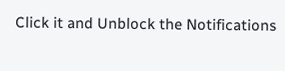Click it and Unblock the Notifications